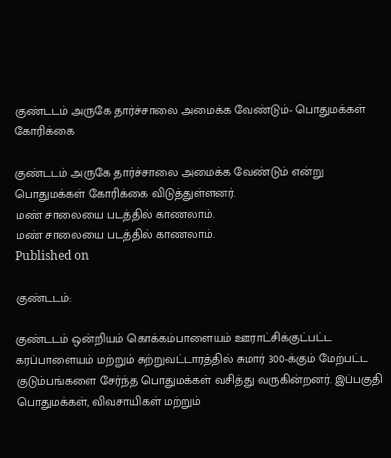குண்டடம் அருகே தார்ச்சாலை அமைக்க வேண்டும்- பொதுமக்கள் கோரிக்கை

குண்டடம் அருகே தார்ச்சாலை அமைக்க வேண்டும் என்று பொதுமக்கள் கோரிக்கை விடுத்துள்ளனர்.
மண் சாலையை படத்தில் காணலாம்.
மண் சாலையை படத்தில் காணலாம்.
Published on

குண்டடம்:

குண்டடம் ஒன்றியம் கொக்கம்பாளையம் ஊராட்சிக்குட்பட்ட கரப்பாளையம் மற்றும் சுற்றுவட்டாரத்தில் சுமார் 300-க்கும் மேற்பட்ட குடும்பங்களை சேர்ந்த பொதுமக்கள் வசித்து வருகின்றனர். இப்பகுதி பொதுமக்கள், விவசாயிகள் மற்றும்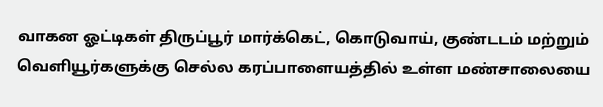வாகன ஓட்டிகள் திருப்பூர் மார்க்கெட், கொடுவாய், குண்டடம் மற்றும் வெளியூர்களுக்கு செல்ல கரப்பாளையத்தில் உள்ள மண்சாலையை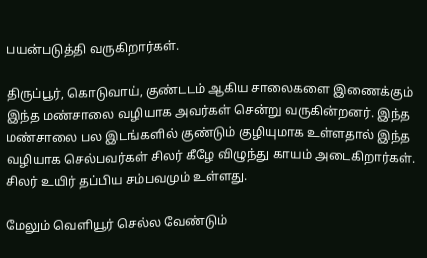பயன்படுத்தி வருகிறார்கள்.

திருப்பூர், கொடுவாய், குண்டடம் ஆகிய சாலைகளை இணைக்கும் இந்த மண்சாலை வழியாக அவர்கள் சென்று வருகின்றனர். இந்த மண்சாலை பல இடங்களில் குண்டும் குழியுமாக உள்ளதால் இந்த வழியாக செல்பவர்கள் சிலர் கீழே விழுந்து காயம் அடைகிறார்கள். சிலர் உயிர் தப்பிய சம்பவமும் உள்ளது.

மேலும் வெளியூர் செல்ல வேண்டும்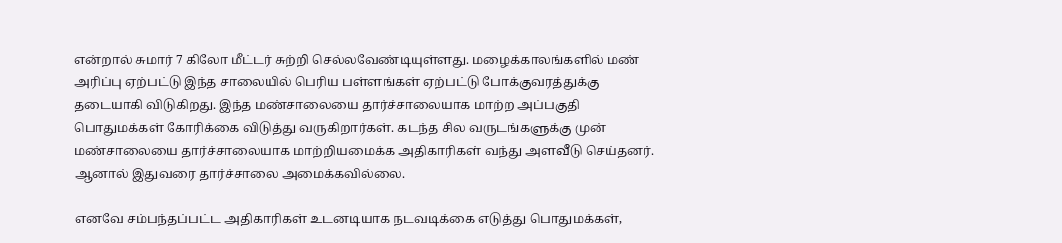என்றால் சுமார் 7 கிலோ மீட்டர் சுற்றி செல்லவேண்டியுள்ளது. மழைக்காலங்களில் மண் அரிப்பு ஏற்பட்டு இந்த சாலையில் பெரிய பள்ளங்கள் ஏற்பட்டு போக்குவரத்துக்கு தடையாகி விடுகிறது. இந்த மண்சாலையை தார்ச்சாலையாக மாற்ற அப்பகுதி பொதுமக்கள் கோரிக்கை விடுத்து வருகிறார்கள். கடந்த சில வருடங்களுக்கு முன் மண்சாலையை தார்ச்சாலையாக மாற்றியமைக்க அதிகாரிகள் வந்து அளவீடு செய்தனர். ஆனால் இதுவரை தார்ச்சாலை அமைக்கவில்லை.

எனவே சம்பந்தப்பட்ட அதிகாரிகள் உடனடியாக நடவடிக்கை எடுத்து பொதுமக்கள்,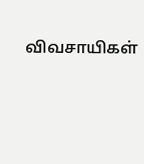விவசாயிகள்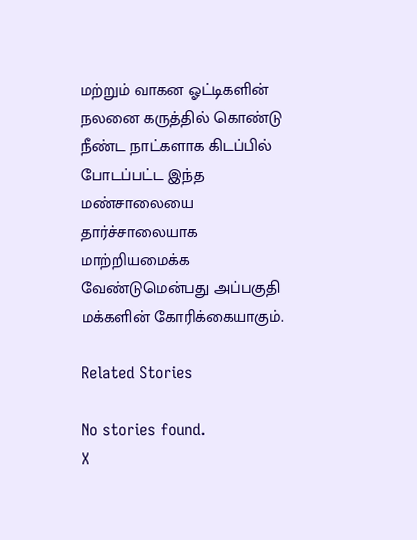மற்றும் வாகன ஓட்டிகளின் நலனை கருத்தில் கொண்டு நீண்ட நாட்களாக கிடப்பில் போடப்பட்ட இந்த மண்சாலையை தார்ச்சாலையாக மாற்றியமைக்க வேண்டுமென்பது அப்பகுதி மக்களின் கோரிக்கையாகும்.

Related Stories

No stories found.
X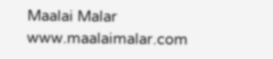Maalai Malar
www.maalaimalar.com